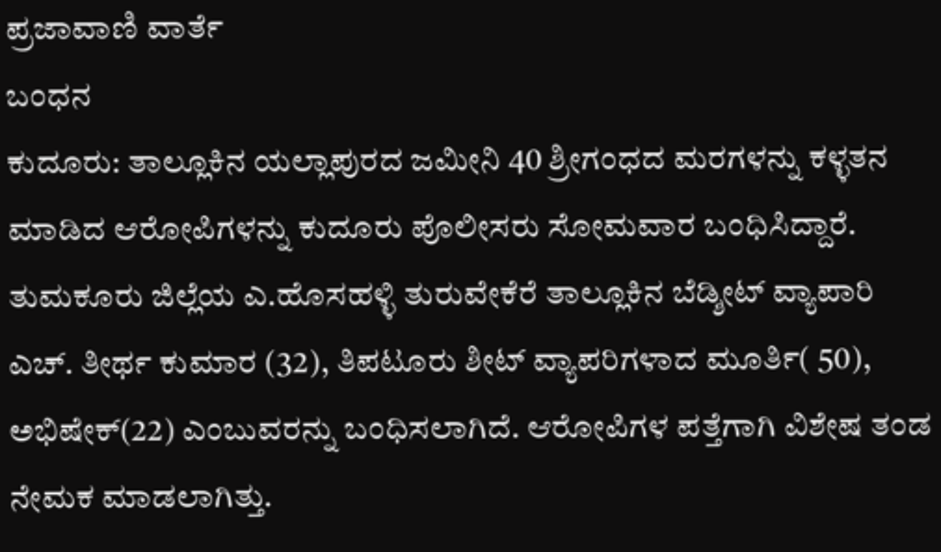ಪ್ರಜಾವಾಣಿ ವಾರ್ತೆ
ಬಂಧನ
ಕುದೂರು: ತಾಲ್ಲೂಕಿನ ಯಲ್ಲಾಪುರದ ಜಮೀನಿ 40 ಶ್ರೀಗಂಧದ ಮರಗಳನ್ನು ಕಳ್ಳತನ ಮಾಡಿದ ಆರೋಪಿಗಳನ್ನು ಕುದೂರು ಪೊಲೀಸರು ಸೋಮವಾರ ಬಂಧಿಸಿದ್ದಾರೆ.
ತುಮಕೂರು ಜಿಲ್ಲೆಯ ಎ.ಹೊಸಹಳ್ಳಿ ತುರುವೇಕೆರೆ ತಾಲ್ಲೂಕಿನ ಬೆಡ್ಶೀಟ್ ವ್ಯಾಪಾರಿ ಎಚ್. ತೀರ್ಥ ಕುಮಾರ (32), ತಿಪಟೂರು ಶೀಟ್ ವ್ಯಾಪರಿಗಳಾದ ಮೂರ್ತಿ( 50), ಅಭಿಷೇಕ್(22) ಎಂಬುವರನ್ನು ಬಂಧಿಸಲಾಗಿದೆ. ಆರೋಪಿಗಳ ಪತ್ತೆಗಾಗಿ ವಿಶೇಷ ತಂಡ ನೇಮಕ ಮಾಡಲಾಗಿತ್ತು.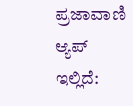ಪ್ರಜಾವಾಣಿ ಆ್ಯಪ್ ಇಲ್ಲಿದೆ: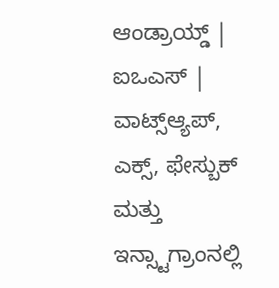ಆಂಡ್ರಾಯ್ಡ್ | ಐಒಎಸ್ | ವಾಟ್ಸ್ಆ್ಯಪ್, ಎಕ್ಸ್, ಫೇಸ್ಬುಕ್ ಮತ್ತು ಇನ್ಸ್ಟಾಗ್ರಾಂನಲ್ಲಿ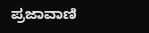ಪ್ರಜಾವಾಣಿ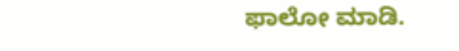ಫಾಲೋ ಮಾಡಿ.